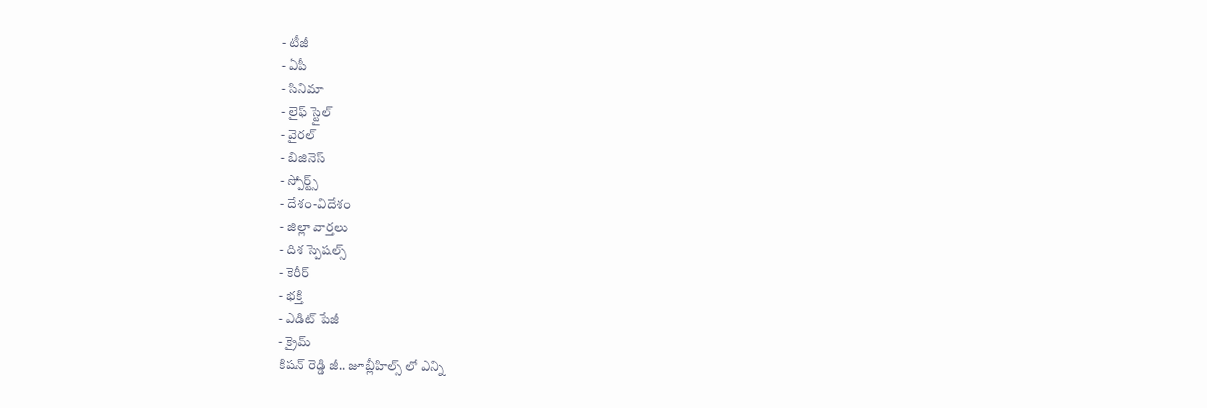- టీజీ
- ఏపీ
- సినిమా
- లైఫ్ స్టైల్
- వైరల్
- బిజినెస్
- స్పోర్ట్స్
- దేశం-విదేశం
- జిల్లా వార్తలు
- దిశ స్పెషల్స్
- కెరీర్
- భక్తి
- ఎడిట్ పేజీ
- క్రైమ్
కిషన్ రెడ్డి జీ.. జూబ్లీహిల్స్ లో ఎన్ని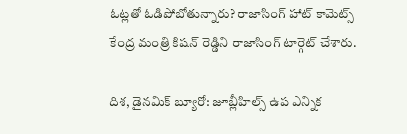ఓట్లతో ఓడిపోబోతున్నారు? రాజాసింగ్ హాట్ కామెట్స్
కేంద్ర మంత్రి కిషన్ రెడ్డిని రాజాసింగ్ టార్గెట్ చేశారు.

దిశ, డైనమిక్ బ్యూరో: జూబ్లీహిల్స్ ఉప ఎన్నిక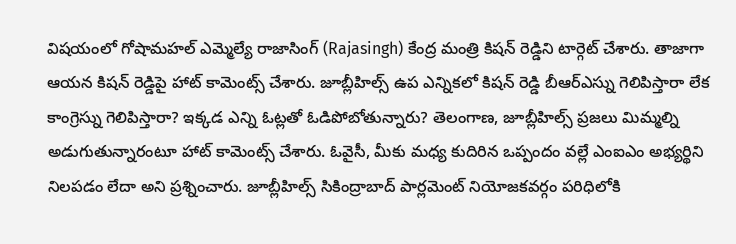విషయంలో గోషామహల్ ఎమ్మెల్యే రాజాసింగ్ (Rajasingh) కేంద్ర మంత్రి కిషన్ రెడ్డిని టార్గెట్ చేశారు. తాజాగా ఆయన కిషన్ రెడ్డిపై హాట్ కామెంట్స్ చేశారు. జూబ్లీహిల్స్ ఉప ఎన్నికలో కిషన్ రెడ్డి బీఆర్ఎస్ను గెలిపిస్తారా లేక కాంగ్రెస్ను గెలిపిస్తారా? ఇక్కడ ఎన్ని ఓట్లతో ఓడిపోబోతున్నారు? తెలంగాణ, జూబ్లీహిల్స్ ప్రజలు మిమ్మల్ని అడుగుతున్నారంటూ హాట్ కామెంట్స్ చేశారు. ఓవైసీ, మీకు మధ్య కుదిరిన ఒప్పందం వల్లే ఎంఐఎం అభ్యర్థిని నిలపడం లేదా అని ప్రశ్నించారు. జూబ్లీహిల్స్ సికింద్రాబాద్ పార్లమెంట్ నియోజకవర్గం పరిధిలోకి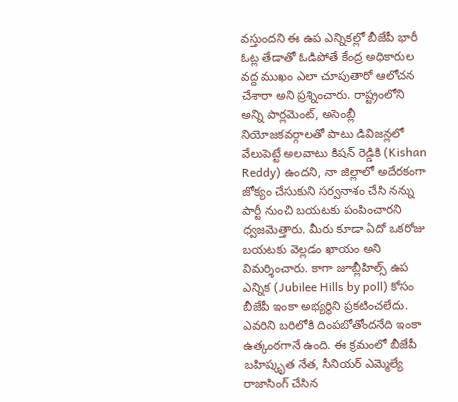వస్తుందని ఈ ఉప ఎన్నికల్లో బీజేపీ భారీ ఓట్ల తేడాతో ఓడిపోతే కేంద్ర అధికారుల వద్ద ముఖం ఎలా చూపుతారో ఆలోచన చేశారా అని ప్రశ్నించారు. రాష్ట్రంలోని అన్ని పార్లమెంట్, అసెంబ్లీ నియోజకవర్గాలతో పాటు డివిజన్లలో వేలుపెట్టే అలవాటు కిషన్ రెడ్డికి (Kishan Reddy) ఉందని, నా జిల్లాలో అదేరకంగా జోక్యం చేసుకుని సర్వనాశం చేసి నన్ను పార్టీ నుంచి బయటకు పంపించారని ధ్వజమెత్తారు. మీరు కూడా ఏదో ఒకరోజు బయటకు వెల్లడం ఖాయం అని విమర్శించారు. కాగా జూబ్లీహిల్స్ ఉప ఎన్నిక (Jubilee Hills by poll) కోసం బీజేపీ ఇంకా అభ్యర్థిని ప్రకటించలేదు. ఎవరిని బరిలోకి దింపబోతోందనేది ఇంకా ఉత్కంఠగానే ఉంది. ఈ క్రమంలో బీజేపీ బహిష్కృత నేత, సీనియర్ ఎమ్మెల్యే రాజాసింగ్ చేసిన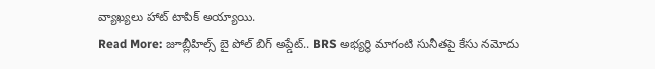వ్యాఖ్యలు హాట్ టాపిక్ అయ్యాయి.
Read More: జూబ్లీహిల్స్ బై పోల్ బిగ్ అప్డేట్.. BRS అభ్యర్థి మాగంటి సునీతపై కేసు నమోదు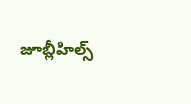జూబ్లీహిల్స్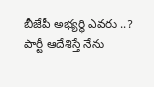బీజేపీ అభ్యర్థి ఎవరు ..? పార్టీ ఆదేశిస్తే నేను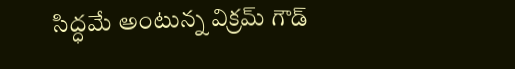సిద్ధమే అంటున్న విక్రమ్ గౌడ్